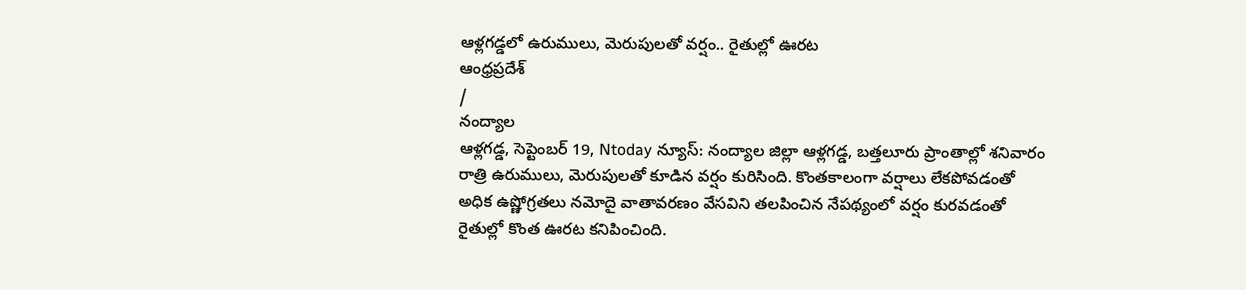ఆళ్లగడ్డలో ఉరుములు, మెరుపులతో వర్షం.. రైతుల్లో ఊరట
ఆంధ్రప్రదేశ్
/
నంద్యాల
ఆళ్లగడ్డ, సెప్టెంబర్ 19, Ntoday న్యూస్: నంద్యాల జిల్లా ఆళ్లగడ్డ, బత్తలూరు ప్రాంతాల్లో శనివారం రాత్రి ఉరుములు, మెరుపులతో కూడిన వర్షం కురిసింది. కొంతకాలంగా వర్షాలు లేకపోవడంతో అధిక ఉష్ణోగ్రతలు నమోదై వాతావరణం వేసవిని తలపించిన నేపథ్యంలో వర్షం కురవడంతో రైతుల్లో కొంత ఊరట కనిపించింది.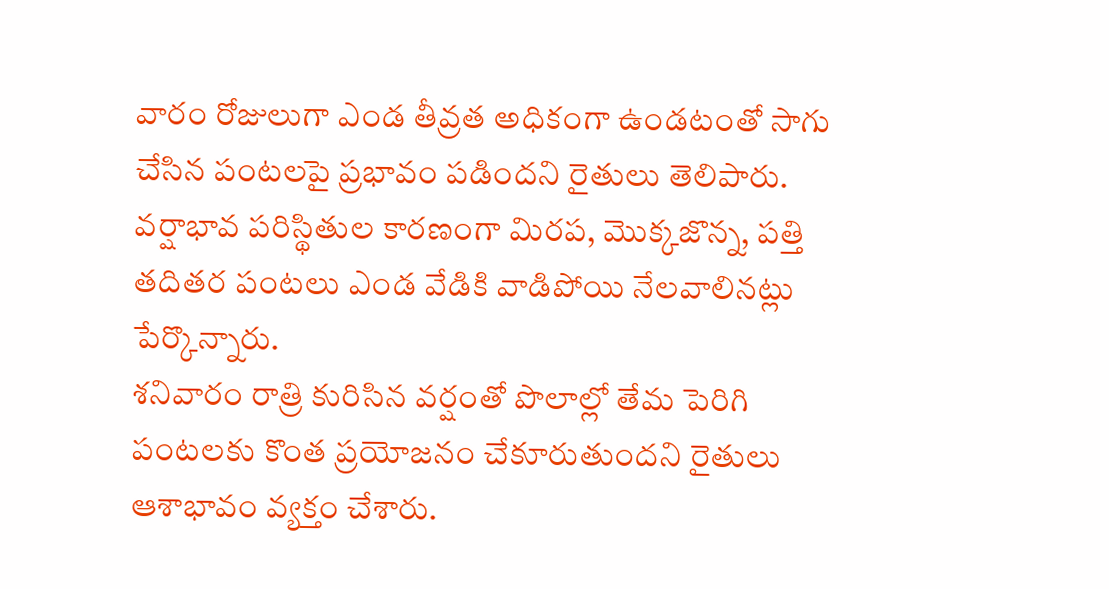వారం రోజులుగా ఎండ తీవ్రత అధికంగా ఉండటంతో సాగు చేసిన పంటలపై ప్రభావం పడిందని రైతులు తెలిపారు. వర్షాభావ పరిస్థితుల కారణంగా మిరప, మొక్కజొన్న, పత్తి తదితర పంటలు ఎండ వేడికి వాడిపోయి నేలవాలినట్లు పేర్కొన్నారు.
శనివారం రాత్రి కురిసిన వర్షంతో పొలాల్లో తేమ పెరిగి పంటలకు కొంత ప్రయోజనం చేకూరుతుందని రైతులు ఆశాభావం వ్యక్తం చేశారు.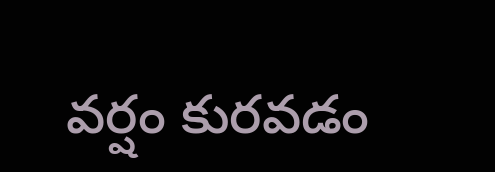వర్షం కురవడం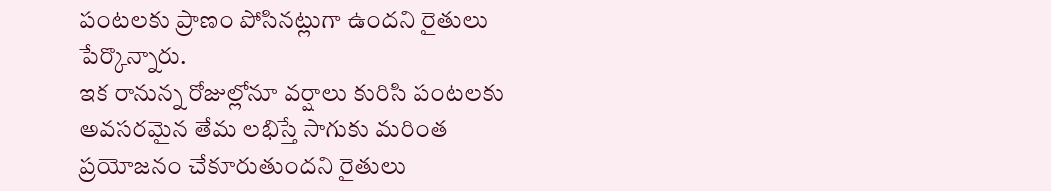పంటలకు ప్రాణం పోసినట్లుగా ఉందని రైతులు పేర్కొన్నారు.
ఇక రానున్న రోజుల్లోనూ వర్షాలు కురిసి పంటలకు అవసరమైన తేమ లభిస్తే సాగుకు మరింత ప్రయోజనం చేకూరుతుందని రైతులు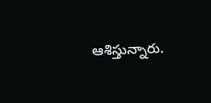ఆశిస్తున్నారు.